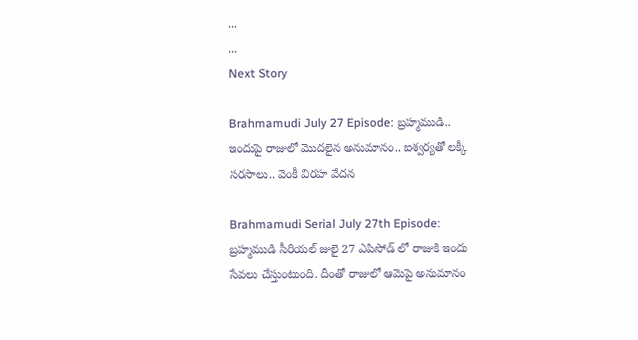...
...
Next Story

Brahmamudi July 27 Episode: బ్రహ్మముడి.. ఇందుపై రాజులో మొదలైన అనుమానం.. ఐశ్వర్యతో లక్కీ సరసాలు.. వెంకీ విరహ వేదన

Brahmamudi Serial July 27th Episode: బ్రహ్మముడి సీరియల్ జులై 27 ఎపిసోడ్ లో రాజుకి ఇందు సేవలు చేస్తుంటుంది. దీంతో రాజులో ఆమెపై అనుమానం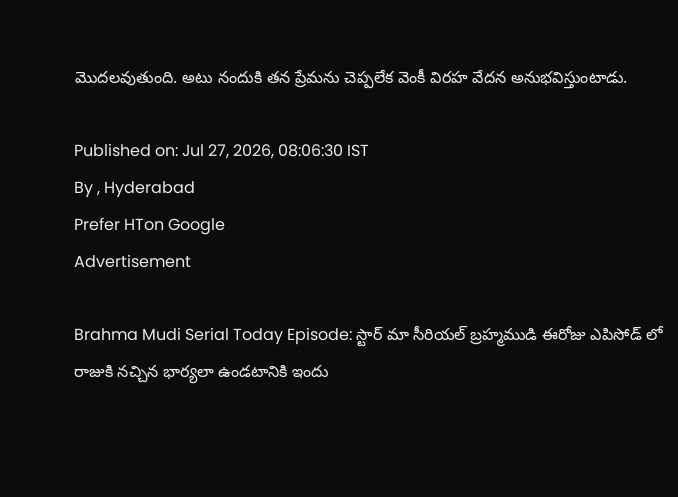మొదలవుతుంది. అటు నందుకి తన ప్రేమను చెప్పలేక వెంకీ విరహ వేదన అనుభవిస్తుంటాడు.

Published on: Jul 27, 2026, 08:06:30 IST
By , Hyderabad
Prefer HTon Google
Advertisement

Brahma Mudi Serial Today Episode: స్టార్ మా సీరియల్ బ్రహ్మముడి ఈరోజు ఎపిసోడ్ లో రాజుకి నచ్చిన భార్యలా ఉండటానికి ఇందు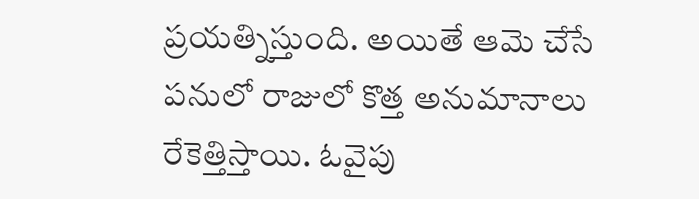ప్రయత్నిస్తుంది. అయితే ఆమె చేసే పనులో రాజులో కొత్త అనుమానాలు రేకెత్తిస్తాయి. ఓవైపు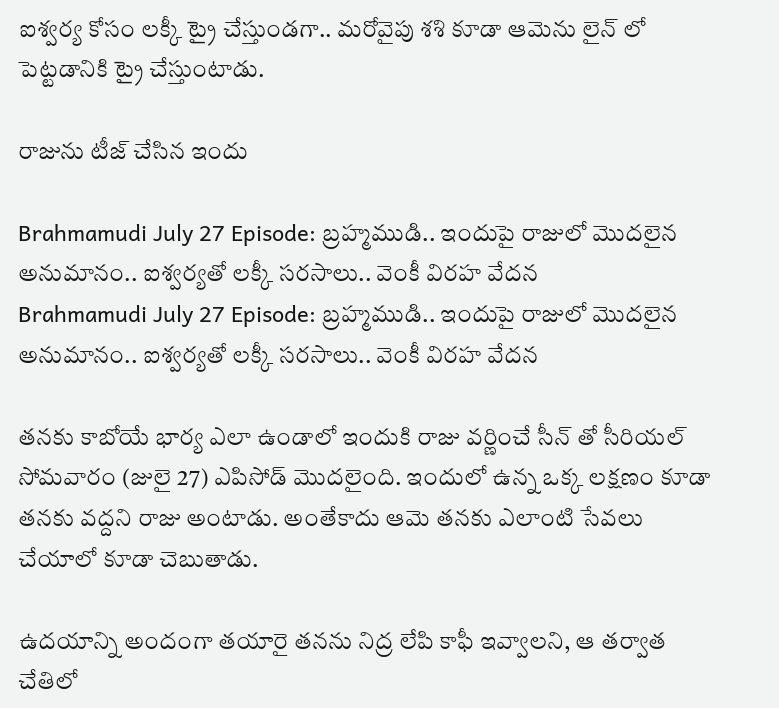ఐశ్వర్య కోసం లక్కీ ట్రై చేస్తుండగా.. మరోవైపు శశి కూడా ఆమెను లైన్ లో పెట్టడానికి ట్రై చేస్తుంటాడు.

రాజును టీజ్ చేసిన ఇందు

Brahmamudi July 27 Episode: బ్రహ్మముడి.. ఇందుపై రాజులో మొదలైన అనుమానం.. ఐశ్వర్యతో లక్కీ సరసాలు.. వెంకీ విరహ వేదన
Brahmamudi July 27 Episode: బ్రహ్మముడి.. ఇందుపై రాజులో మొదలైన అనుమానం.. ఐశ్వర్యతో లక్కీ సరసాలు.. వెంకీ విరహ వేదన

తనకు కాబోయే భార్య ఎలా ఉండాలో ఇందుకి రాజు వర్ణించే సీన్ తో సీరియల్ సోమవారం (జులై 27) ఎపిసోడ్ మొదలైంది. ఇందులో ఉన్న ఒక్క లక్షణం కూడా తనకు వద్దని రాజు అంటాడు. అంతేకాదు ఆమె తనకు ఎలాంటి సేవలు చేయాలో కూడా చెబుతాడు.

ఉదయాన్ని అందంగా తయారై తనను నిద్ర లేపి కాఫీ ఇవ్వాలని, ఆ తర్వాత చేతిలో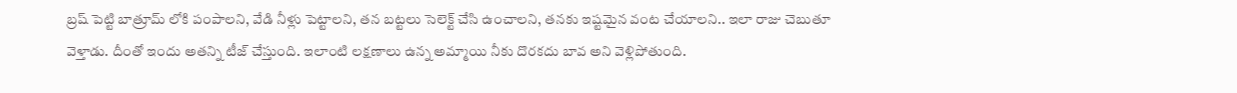బ్రష్ పెట్టి బాత్రూమ్ లోకి పంపాలని, వేడి నీళ్లు పెట్టాలని, తన బట్టలు సెలెక్ట్ చేసి ఉంచాలని, తనకు ఇష్టమైన వంట చేయాలని.. ఇలా రాజు చెబుతూ వెళ్తాడు. దీంతో ఇందు అతన్ని టీజ్ చేస్తుంది. ఇలాంటి లక్షణాలు ఉన్న అమ్మాయి నీకు దొరకదు బావ అని వెళ్లిపోతుంది.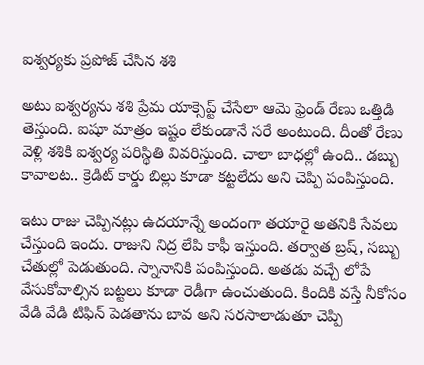ఐశ్వర్యకు ప్రపోజ్ చేసిన శశి

అటు ఐశ్వర్యను శశి ప్రేమ యాక్సెప్ట్ చేసేలా ఆమె ఫ్రెండ్ రేణు ఒత్తిడి తెస్తుంది. ఐషూ మాత్రం ఇష్టం లేకుండానే సరే అంటుంది. దీంతో రేణు వెళ్లి శశికి ఐశ్వర్య పరిస్థితి వివరిస్తుంది. చాలా బాధల్లో ఉంది.. డబ్బు కావాలట.. క్రెడిట్ కార్డు బిల్లు కూడా కట్టలేదు అని చెప్పి పంపిస్తుంది.

ఇటు రాజు చెప్పినట్లు ఉదయాన్నే అందంగా తయారై అతనికి సేవలు చేస్తుంది ఇందు. రాజుని నిద్ర లేపి కాఫీ ఇస్తుంది. తర్వాత బ్రష్, సబ్బు చేతుల్లో పెడుతుంది. స్నానానికి పంపిస్తుంది. అతడు వచ్చే లోపే వేసుకోవాల్సిన బట్టలు కూడా రెడీగా ఉంచుతుంది. కిందికి వస్తే నీకోసం వేడి వేడి టిఫిన్ పెడతాను బావ అని సరసాలాడుతూ చెప్పి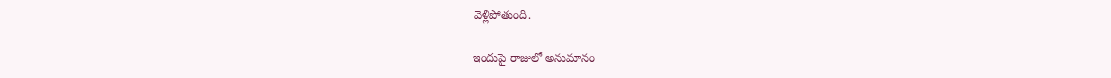వెళ్లిపోతుంది.

ఇందుపై రాజులో అనుమానం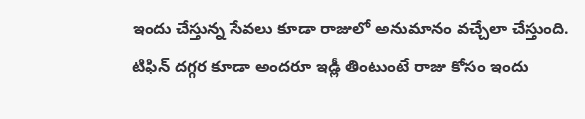ఇందు చేస్తున్న సేవలు కూడా రాజులో అనుమానం వచ్చేలా చేస్తుంది. టిఫిన్ దగ్గర కూడా అందరూ ఇడ్లీ తింటుంటే రాజు కోసం ఇందు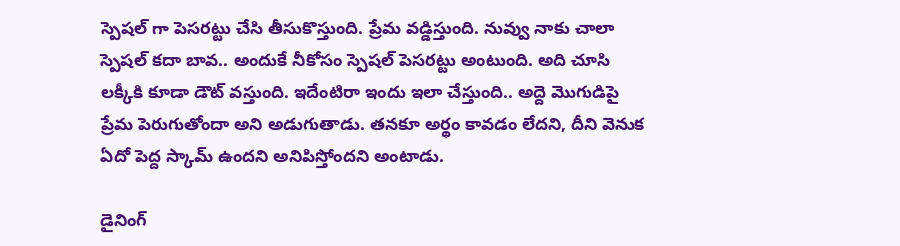స్పెషల్ గా పెసరట్టు చేసి తీసుకొస్తుంది. ప్రేమ వడ్డిస్తుంది. నువ్వు నాకు చాలా స్పెషల్ కదా బావ.. అందుకే నీకోసం స్పెషల్ పెసరట్టు అంటుంది. అది చూసి లక్కీకి కూడా డౌట్ వస్తుంది. ఇదేంటిరా ఇందు ఇలా చేస్తుంది.. అద్దె మొగుడిపై ప్రేమ పెరుగుతోందా అని అడుగుతాడు. తనకూ అర్థం కావడం లేదని, దీని వెనుక ఏదో పెద్ద స్కామ్ ఉందని అనిపిస్తోందని అంటాడు.

డైనింగ్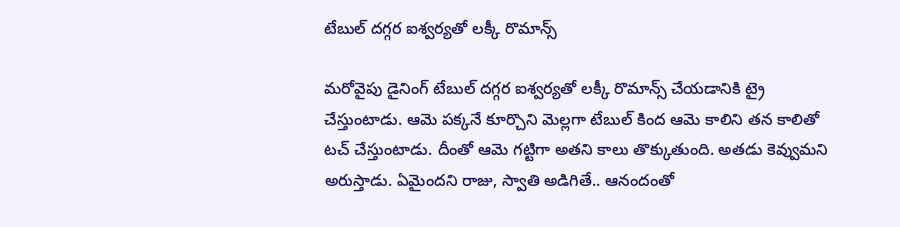టేబుల్ దగ్గర ఐశ్వర్యతో లక్కీ రొమాన్స్

మరోవైపు డైనింగ్ టేబుల్ దగ్గర ఐశ్వర్యతో లక్కీ రొమాన్స్ చేయడానికి ట్రై చేస్తుంటాడు. ఆమె పక్కనే కూర్చొని మెల్లగా టేబుల్ కింద ఆమె కాలిని తన కాలితో టచ్ చేస్తుంటాడు. దీంతో ఆమె గట్టిగా అతని కాలు తొక్కుతుంది. అతడు కెవ్వుమని అరుస్తాడు. ఏమైందని రాజు, స్వాతి అడిగితే.. ఆనందంతో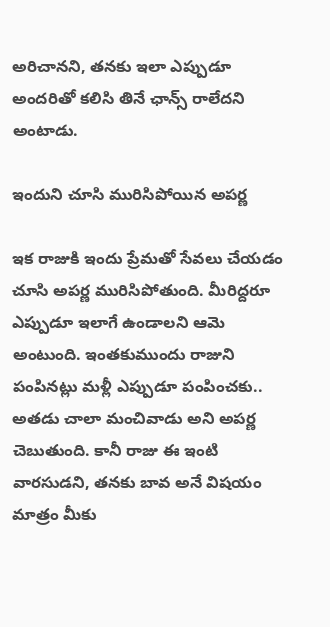అరిచానని, తనకు ఇలా ఎప్పుడూ అందరితో కలిసి తినే ఛాన్స్ రాలేదని అంటాడు.

ఇందుని చూసి మురిసిపోయిన అపర్ణ

ఇక రాజుకి ఇందు ప్రేమతో సేవలు చేయడం చూసి అపర్ణ మురిసిపోతుంది. మీరిద్దరూ ఎప్పుడూ ఇలాగే ఉండాలని ఆమె అంటుంది. ఇంతకుముందు రాజుని పంపినట్లు మళ్లీ ఎప్పుడూ పంపించకు.. అతడు చాలా మంచివాడు అని అపర్ణ చెబుతుంది. కానీ రాజు ఈ ఇంటి వారసుడని, తనకు బావ అనే విషయం మాత్రం మీకు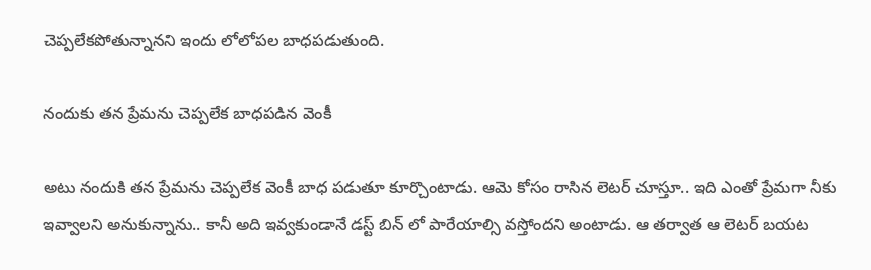చెప్పలేకపోతున్నానని ఇందు లోలోపల బాధపడుతుంది.

నందుకు తన ప్రేమను చెప్పలేక బాధపడిన వెంకీ

అటు నందుకి తన ప్రేమను చెప్పలేక వెంకీ బాధ పడుతూ కూర్చొంటాడు. ఆమె కోసం రాసిన లెటర్ చూస్తూ.. ఇది ఎంతో ప్రేమగా నీకు ఇవ్వాలని అనుకున్నాను.. కానీ అది ఇవ్వకుండానే డస్ట్ బిన్ లో పారేయాల్సి వస్తోందని అంటాడు. ఆ తర్వాత ఆ లెటర్ బయట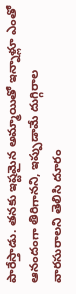పారేస్తాడు. తనకు ఇష్టమైన అమ్మాయితో ఇన్నాళ్లూ ఎంతో ఆనందంగా తిరిగానని, ఇప్పుడామే దుగ్గిరాల వారసురాలని తెలిసి దూరం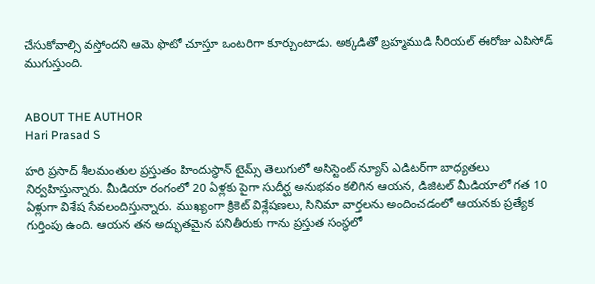చేసుకోవాల్సి వస్తోందని ఆమె ఫొటో చూస్తూ ఒంటరిగా కూర్చుంటాడు. అక్కడితో బ్రహ్మముడి సీరియల్ ఈరోజు ఎపిసోడ్ ముగుస్తుంది.


ABOUT THE AUTHOR
Hari Prasad S

హరి ప్రసాద్ శీలమంతుల ప్రస్తుతం హిందుస్థాన్ టైమ్స్ తెలుగులో అసిస్టెంట్ న్యూస్ ఎడిటర్‌గా బాధ్యతలు నిర్వహిస్తున్నారు. మీడియా రంగంలో 20 ఏళ్లకు పైగా సుదీర్ఘ అనుభవం కలిగిన ఆయన, డిజిటల్ మీడియాలో గత 10 ఏళ్లుగా విశేష సేవలందిస్తున్నారు. ముఖ్యంగా క్రికెట్ విశ్లేషణలు, సినిమా వార్తలను అందించడంలో ఆయనకు ప్రత్యేక గుర్తింపు ఉంది. ఆయన తన అద్భుతమైన పనితీరుకు గాను ప్రస్తుత సంస్థలో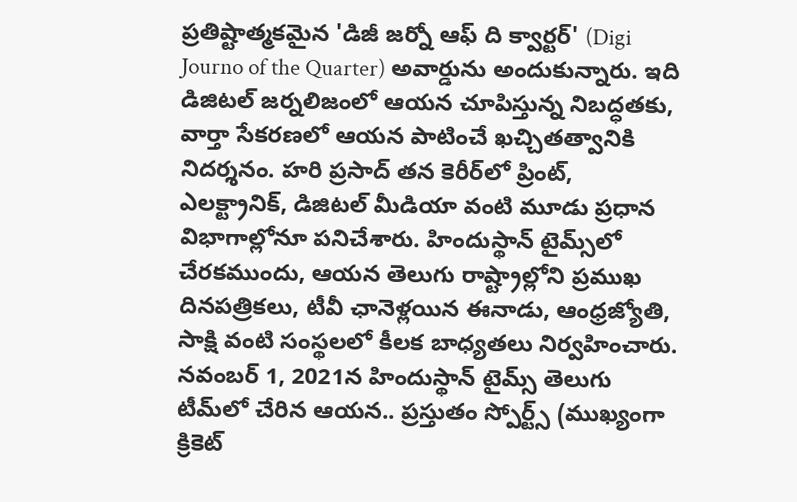ప్రతిష్టాత్మకమైన 'డిజీ జర్నో ఆఫ్ ది క్వార్టర్' (Digi Journo of the Quarter) అవార్డును అందుకున్నారు. ఇది డిజిటల్ జర్నలిజంలో ఆయన చూపిస్తున్న నిబద్ధతకు, వార్తా సేకరణలో ఆయన పాటించే ఖచ్చితత్వానికి నిదర్శనం. హరి ప్రసాద్ తన కెరీర్‌లో ప్రింట్, ఎలక్ట్రానిక్, డిజిటల్ మీడియా వంటి మూడు ప్రధాన విభాగాల్లోనూ పనిచేశారు. హిందుస్థాన్ టైమ్స్‌లో చేరకముందు, ఆయన తెలుగు రాష్ట్రాల్లోని ప్రముఖ దినపత్రికలు, టీవీ ఛానెళ్లయిన ఈనాడు, ఆంధ్రజ్యోతి, సాక్షి వంటి సంస్థలలో కీలక బాధ్యతలు నిర్వహించారు. నవంబర్ 1, 2021న హిందుస్థాన్ టైమ్స్ తెలుగు టీమ్‌లో చేరిన ఆయన.. ప్రస్తుతం స్పోర్ట్స్ (ముఖ్యంగా క్రికెట్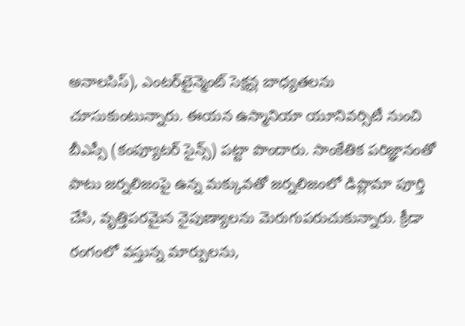అనాలసిస్), ఎంటర్‌టైన్మెంట్ సెక్షన్ల బాధ్యతలను చూసుకుంటున్నారు. ఈయన ఉస్మానియా యూనివర్సిటీ నుంచి బీఎస్సీ (కంప్యూటర్ సైన్స్) పట్టా పొందారు. సాంకేతిక పరిజ్ఞానంతో పాటు జర్నలిజంపై ఉన్న మక్కువతో జర్నలిజంలో డిప్లొమా పూర్తి చేసి, వృత్తిపరమైన నైపుణ్యాలను మెరుగుపరుచుకున్నారు. క్రీడా రంగంలో వస్తున్న మార్పులను,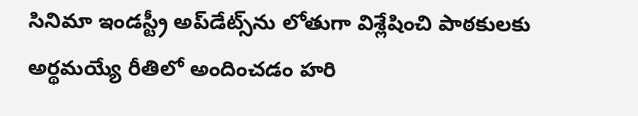సినిమా ఇండస్ట్రీ అప్‌డేట్స్‌ను లోతుగా విశ్లేషించి పాఠకులకు అర్థమయ్యే రీతిలో అందించడం హరి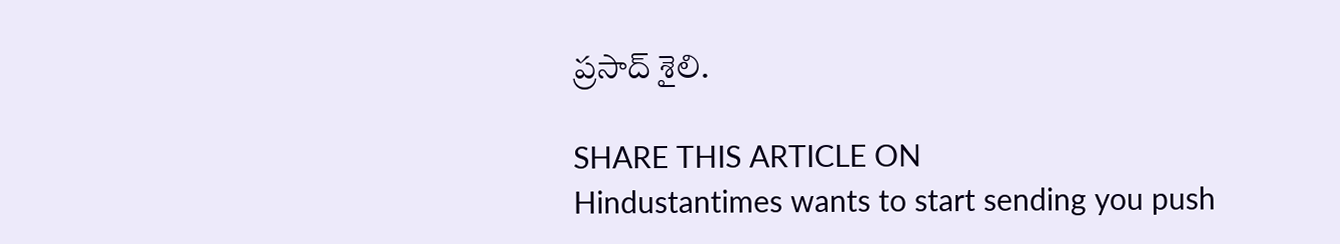ప్రసాద్ శైలి.

SHARE THIS ARTICLE ON
Hindustantimes wants to start sending you push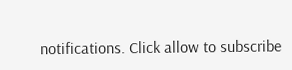notifications. Click allow to subscribe